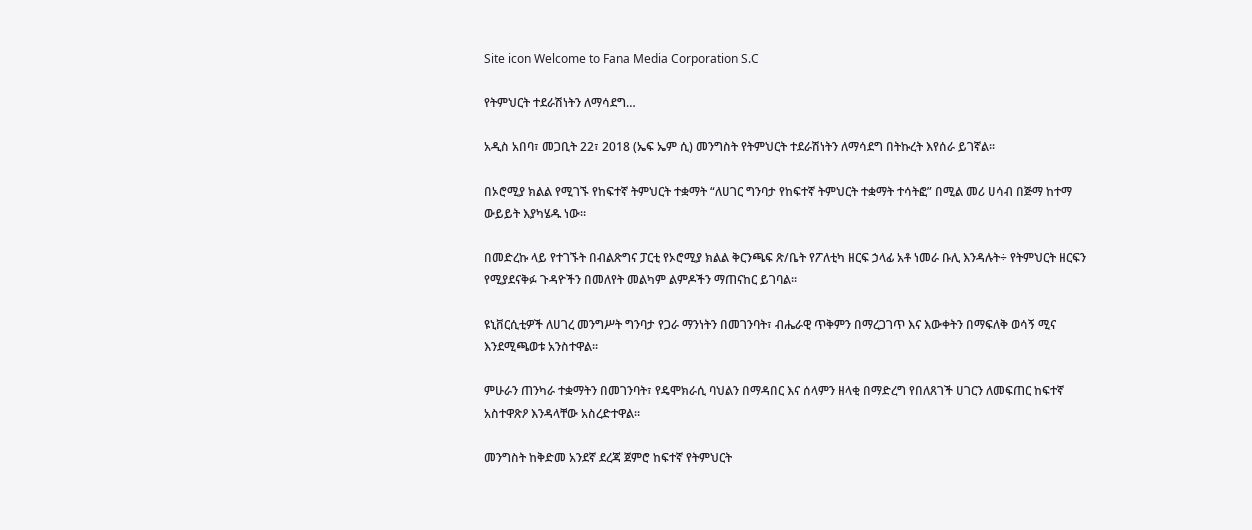Site icon Welcome to Fana Media Corporation S.C

የትምህርት ተደራሽነትን ለማሳደግ…

አዲስ አበባ፣ መጋቢት 22፣ 2018 (ኤፍ ኤም ሲ) መንግስት የትምህርት ተደራሽነትን ለማሳደግ በትኩረት እየሰራ ይገኛል፡፡

በኦሮሚያ ክልል የሚገኙ የከፍተኛ ትምህርት ተቋማት “ለሀገር ግንባታ የከፍተኛ ትምህርት ተቋማት ተሳትፎ” በሚል መሪ ሀሳብ በጅማ ከተማ ውይይት እያካሄዱ ነው።

በመድረኩ ላይ የተገኙት በብልጽግና ፓርቲ የኦሮሚያ ክልል ቅርንጫፍ ጽ/ቤት የፖለቲካ ዘርፍ ኃላፊ አቶ ነመራ ቡሊ እንዳሉት÷ የትምህርት ዘርፍን የሚያደናቅፉ ጉዳዮችን በመለየት መልካም ልምዶችን ማጠናከር ይገባል፡፡

ዩኒቨርሲቲዎች ለሀገረ መንግሥት ግንባታ የጋራ ማንነትን በመገንባት፣ ብሔራዊ ጥቅምን በማረጋገጥ እና እውቀትን በማፍለቅ ወሳኝ ሚና እንደሚጫወቱ አንስተዋል፡፡

ምሁራን ጠንካራ ተቋማትን በመገንባት፣ የዴሞክራሲ ባህልን በማዳበር እና ሰላምን ዘላቂ በማድረግ የበለጸገች ሀገርን ለመፍጠር ከፍተኛ አስተዋጽዖ እንዳላቸው አስረድተዋል፡፡

መንግስት ከቅድመ አንደኛ ደረጃ ጀምሮ ከፍተኛ የትምህርት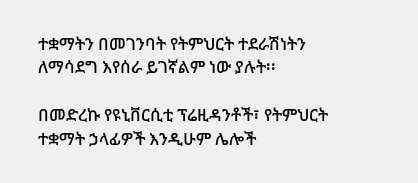ተቋማትን በመገንባት የትምህርት ተደራሽነትን ለማሳደግ እየሰራ ይገኛልም ነው ያሉት፡፡

በመድረኩ የዩኒቨርሲቲ ፕሬዚዳንቶች፣ የትምህርት ተቋማት ኃላፊዎች እንዲሁም ሌሎች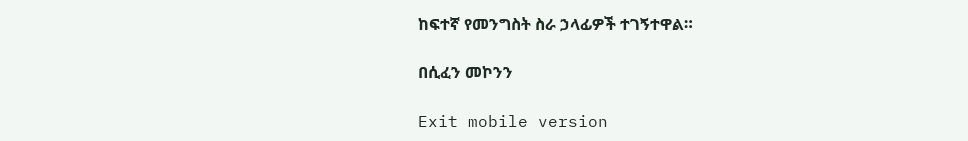ከፍተኛ የመንግስት ስራ ኃላፊዎች ተገኝተዋል።

በሲፈን መኮንን

Exit mobile version